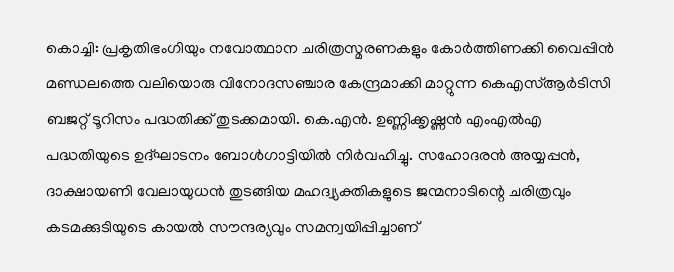കൊച്ചി: പ്രകൃതിഭംഗിയും നവോത്ഥാന ചരിത്രസ്മരണകളും കോർത്തിണക്കി വൈപ്പിൻ മണ്ഡലത്തെ വലിയൊരു വിനോദസഞ്ചാര കേന്ദ്രമാക്കി മാറ്റുന്ന കെഎസ്ആർടിസി ബജറ്റ് ടൂറിസം പദ്ധതിക്ക് തുടക്കമായി. കെ.എൻ. ഉണ്ണിക്കൃഷ്ണൻ എംഎൽഎ പദ്ധതിയുടെ ഉദ്ഘാടനം ബോൾഗാട്ടിയിൽ നിർവഹിച്ചു. സഹോദരൻ അയ്യപ്പൻ, ദാക്ഷായണി വേലായുധൻ തുടങ്ങിയ മഹദ്വ്യക്തികളുടെ ജന്മനാടിന്റെ ചരിത്രവും കടമക്കുടിയുടെ കായൽ സൗന്ദര്യവും സമന്വയിപ്പിച്ചാണ്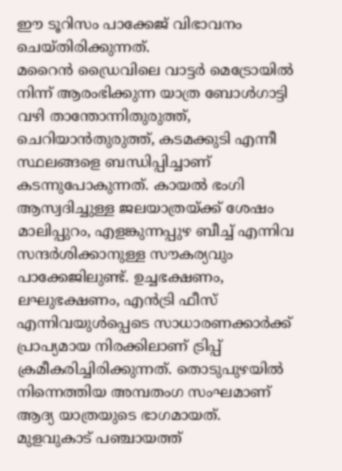ഈ ടൂറിസം പാക്കേജ് വിഭാവനം ചെയ്തിരിക്കുന്നത്.
മറൈൻ ഡ്രൈവിലെ വാട്ടർ മെട്രോയിൽ നിന്ന് ആരംഭിക്കുന്ന യാത്ര ബോൾഗാട്ടി വഴി താന്തോന്നിതുരുത്ത്, ചെറിയാൻതുരുത്ത്, കടമക്കുടി എന്നീ സ്ഥലങ്ങളെ ബന്ധിപ്പിച്ചാണ് കടന്നുപോകുന്നത്. കായൽ ഭംഗി ആസ്വദിച്ചുള്ള ജലയാത്രയ്ക്ക് ശേഷം മാലിപ്പുറം, എളങ്കുന്നപ്പുഴ ബീച്ച് എന്നിവ സന്ദർശിക്കാനുള്ള സൗകര്യവും പാക്കേജിലുണ്ട്. ഉച്ചഭക്ഷണം, ലഘുഭക്ഷണം, എൻട്രി ഫീസ് എന്നിവയുൾപ്പെടെ സാധാരണക്കാർക്ക് പ്രാപ്യമായ നിരക്കിലാണ് ട്രിപ്പ് ക്രമീകരിച്ചിരിക്കുന്നത്. തൊടുപുഴയിൽ നിന്നെത്തിയ അമ്പതംഗ സംഘമാണ് ആദ്യ യാത്രയുടെ ഭാഗമായത്.
മുളവുകാട് പഞ്ചായത്ത്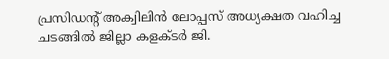പ്രസിഡന്റ് അക്വിലിൻ ലോപ്പസ് അധ്യക്ഷത വഹിച്ച ചടങ്ങിൽ ജില്ലാ കളക്ടർ ജി.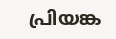പ്രിയങ്ക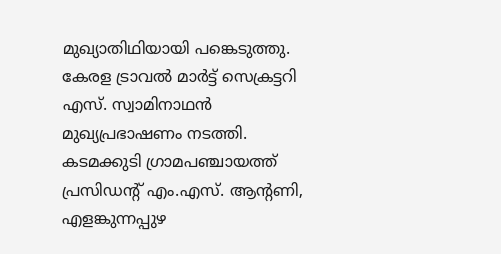മുഖ്യാതിഥിയായി പങ്കെടുത്തു. കേരള ട്രാവൽ മാർട്ട് സെക്രട്ടറി എസ്. സ്വാമിനാഥൻ മുഖ്യപ്രഭാഷണം നടത്തി. കടമക്കുടി ഗ്രാമപഞ്ചായത്ത് പ്രസിഡൻ്റ് എം.എസ്. ആൻ്റണി, എളങ്കുന്നപ്പുഴ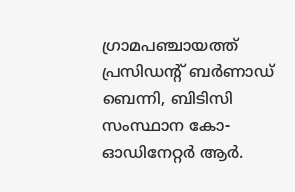ഗ്രാമപഞ്ചായത്ത് പ്രസിഡൻ്റ് ബർണാഡ് ബെന്നി, ബിടിസി സംസ്ഥാന കോ-ഓഡിനേറ്റർ ആർ.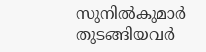സുനിൽകുമാർ തുടങ്ങിയവർ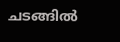ചടങ്ങിൽ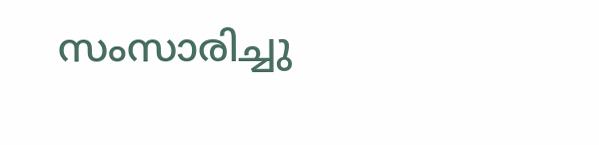സംസാരിച്ചു